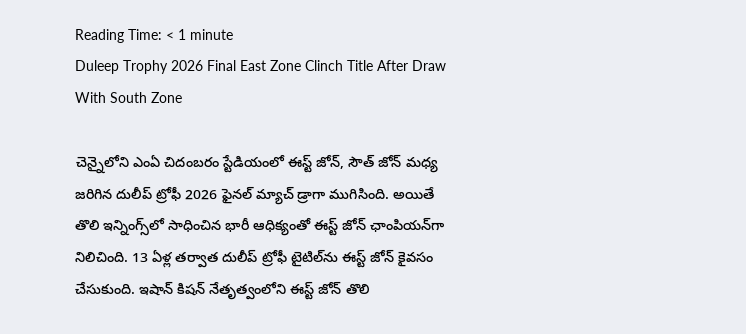Reading Time: < 1 minute
Duleep Trophy 2026 Final East Zone Clinch Title After Draw With South Zone

చెన్నైలోని ఎంఏ చిదంబరం స్టేడియంలో ఈస్ట్ జోన్, సౌత్ జోన్ మధ్య జరిగిన దులీప్ ట్రోఫీ 2026 ఫైనల్‌ మ్యాచ్ డ్రాగా ముగిసింది. అయితే తొలి ఇన్నింగ్స్‌లో సాధించిన భారీ ఆధిక్యంతో ఈస్ట్ జోన్‌ ఛాంపియన్‌గా నిలిచింది. 13 ఏళ్ల తర్వాత దులీప్ ట్రోఫీ టైటిల్‌ను ఈస్ట్ జోన్ కైవసం చేసుకుంది. ఇషాన్ కిషన్ నేతృత్వంలోని ఈస్ట్ జోన్ తొలి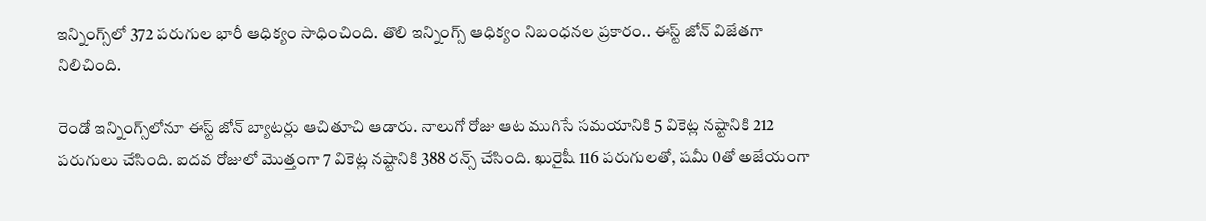ఇన్నింగ్స్‌లో 372 పరుగుల భారీ ఆధిక్యం సాధించింది. తొలి ఇన్నింగ్స్ ఆధిక్యం నిబంధనల ప్రకారం.. ఈస్ట్ జోన్ విజేతగా నిలిచింది.

రెండో ఇన్నింగ్స్‌లోనూ ఈస్ట్ జోన్ బ్యాటర్లు ఆచితూచి ఆడారు. నాలుగో రోజు ఆట ముగిసే సమయానికి 5 వికెట్ల నష్టానికి 212 పరుగులు చేసింది. ఐదవ రోజులో మొత్తంగా 7 వికెట్ల నష్టానికి 388 రన్స్ చేసింది. ఖురైషీ 116 పరుగులతో, షమీ 0తో అజేయంగా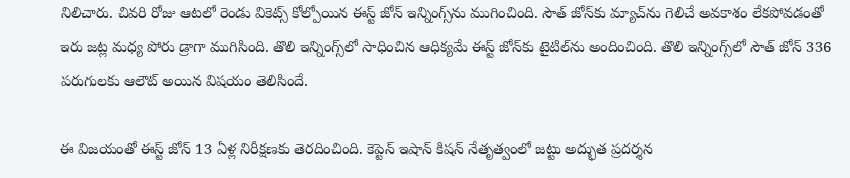నిలిచారు. చివరి రోజు ఆటలో రెండు వికెట్స్ కోల్పోయిన ఈస్ట్ జోన్ ఇన్నింగ్స్‌ను ముగించింది. సౌత్ జోన్‌కు మ్యాచ్‌ను గెలిచే అవకాశం లేకపోవడంతో ఇరు జట్ల మధ్య పోరు డ్రాగా ముగిసింది. తొలి ఇన్నింగ్స్‌లో సాధించిన ఆధిక్యమే ఈస్ట్ జోన్‌కు టైటిల్‌ను అందించింది. తొలి ఇన్నింగ్స్‌లో సౌత్ జోన్‌ 336 పరుగులకు ఆలౌట్ అయిన విషయం తెలిసిందే.

ఈ విజయంతో ఈస్ట్ జోన్ 13 ఏళ్ల నిరీక్షణకు తెరదించింది. కెప్టెన్ ఇషాన్ కిషన్ నేతృత్వంలో జట్టు అద్భుత ప్రదర్శన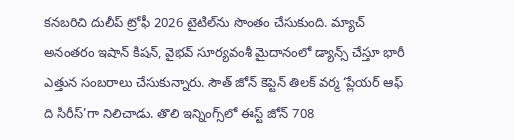కనబరిచి దులీప్ ట్రోఫీ 2026 టైటిల్‌ను సొంతం చేసుకుంది. మ్యాచ్ అనంతరం ఇషాన్ కిషన్, వైభవ్ సూర్యవంశీ మైదానంలో డ్యాన్స్‌ చేస్తూ భారీ ఎత్తున సంబరాలు చేసుకున్నారు. సౌత్ జోన్ కెప్టెన్ తిలక్ వర్మ ‘ప్లేయర్ ఆఫ్‌ ది సిరీస్‌’గా నిలిచాడు. తొలి ఇన్నింగ్స్‌లో ఈస్ట్ జోన్ 708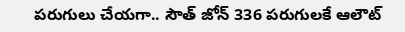పరుగులు చేయగా.. సౌత్‌ జోన్‌ 336 పరుగులకే ఆలౌట్‌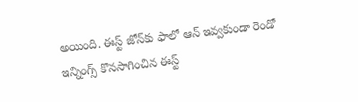అయింది. ఈస్ట్ జోన్‌కు ఫాలో ఆన్‌ ఇవ్వకుండా రెండో ఇన్నింగ్స్‌ కొనసాగించిన ఈస్ట్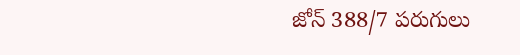జోన్ 388/7 పరుగులు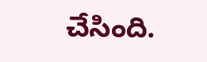చేసింది.